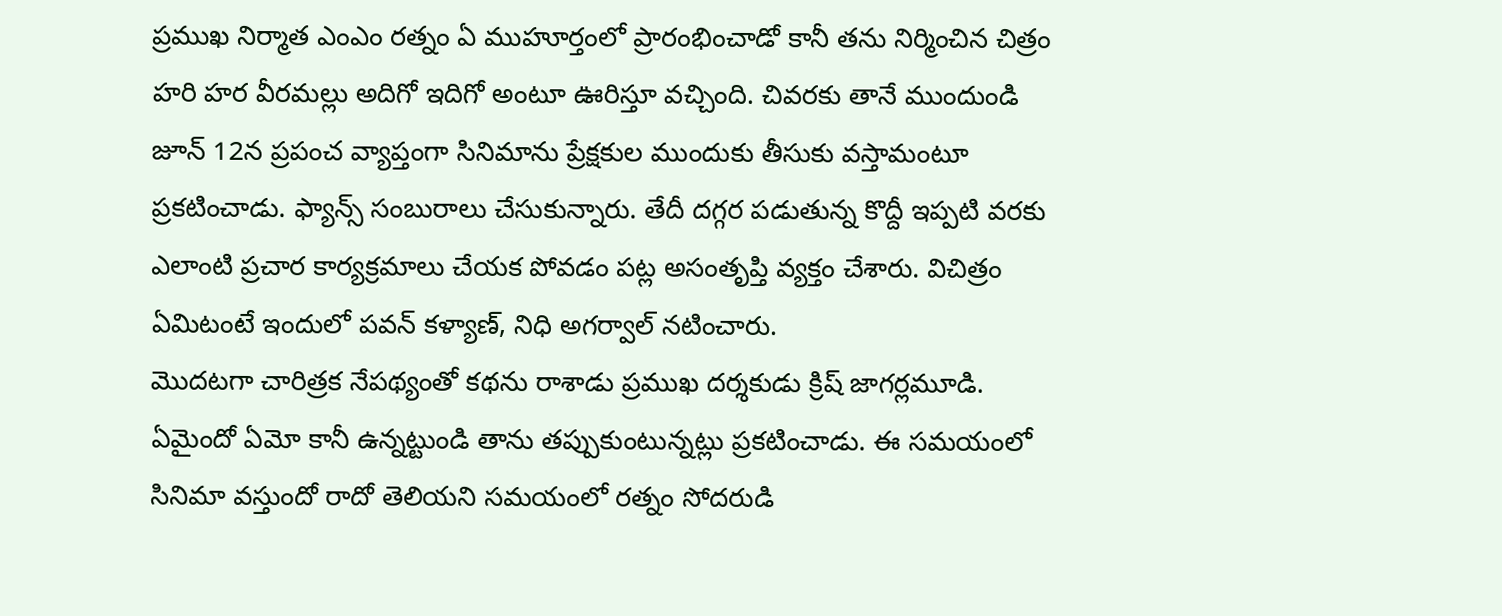ప్రముఖ నిర్మాత ఎంఎం రత్నం ఏ ముహూర్తంలో ప్రారంభించాడో కానీ తను నిర్మించిన చిత్రం హరి హర వీరమల్లు అదిగో ఇదిగో అంటూ ఊరిస్తూ వచ్చింది. చివరకు తానే ముందుండి జూన్ 12న ప్రపంచ వ్యాప్తంగా సినిమాను ప్రేక్షకుల ముందుకు తీసుకు వస్తామంటూ ప్రకటించాడు. ఫ్యాన్స్ సంబురాలు చేసుకున్నారు. తేదీ దగ్గర పడుతున్న కొద్దీ ఇప్పటి వరకు ఎలాంటి ప్రచార కార్యక్రమాలు చేయక పోవడం పట్ల అసంతృప్తి వ్యక్తం చేశారు. విచిత్రం ఏమిటంటే ఇందులో పవన్ కళ్యాణ్, నిధి అగర్వాల్ నటించారు.
మొదటగా చారిత్రక నేపథ్యంతో కథను రాశాడు ప్రముఖ దర్శకుడు క్రిష్ జాగర్లమూడి. ఏమైందో ఏమో కానీ ఉన్నట్టుండి తాను తప్పుకుంటున్నట్లు ప్రకటించాడు. ఈ సమయంలో సినిమా వస్తుందో రాదో తెలియని సమయంలో రత్నం సోదరుడి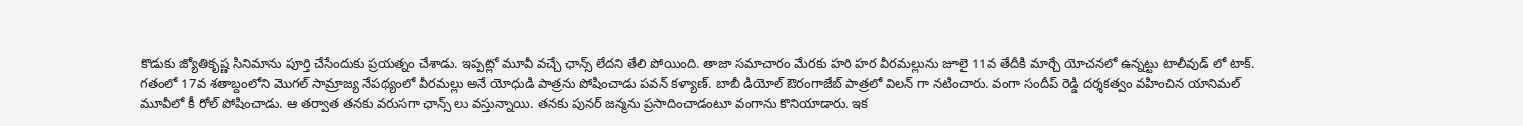కొడుకు జ్యోతికృష్ణ సినిమాను పూర్తి చేసేందుకు ప్రయత్నం చేశాడు. ఇప్పట్లో మూవీ వచ్చే ఛాన్స్ లేదని తేలి పోయింది. తాజా సమాచారం మేరకు హరి హర వీరమల్లును జూలై 11వ తేదీకి మార్చే యోచనలో ఉన్నట్టు టాలీవుడ్ లో టాక్.
గతంలో 17వ శతాబ్దంలోని మొగల్ సామ్రాజ్య నేపథ్యంలో వీరమల్లు అనే యోధుడి పాత్రను పోషించాడు పవన్ కళ్యాణ్. బాబీ డియోల్ ఔరంగాజేబ్ పాత్రలో విలన్ గా నటించారు. వంగా సందీప్ రెడ్డి దర్శకత్వం వహించిన యానిమల్ మూవీలో కీ రోల్ పోషించాడు. ఆ తర్వాత తనకు వరుసగా ఛాన్స్ లు వస్తున్నాయి. తనకు పునర్ జన్మను ప్రసాదించాడంటూ వంగాను కొనియాడారు. ఇక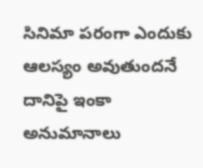సినిమా పరంగా ఎందుకు ఆలస్యం అవుతుందనే దానిపై ఇంకా అనుమానాలు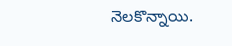నెలకొన్నాయి.